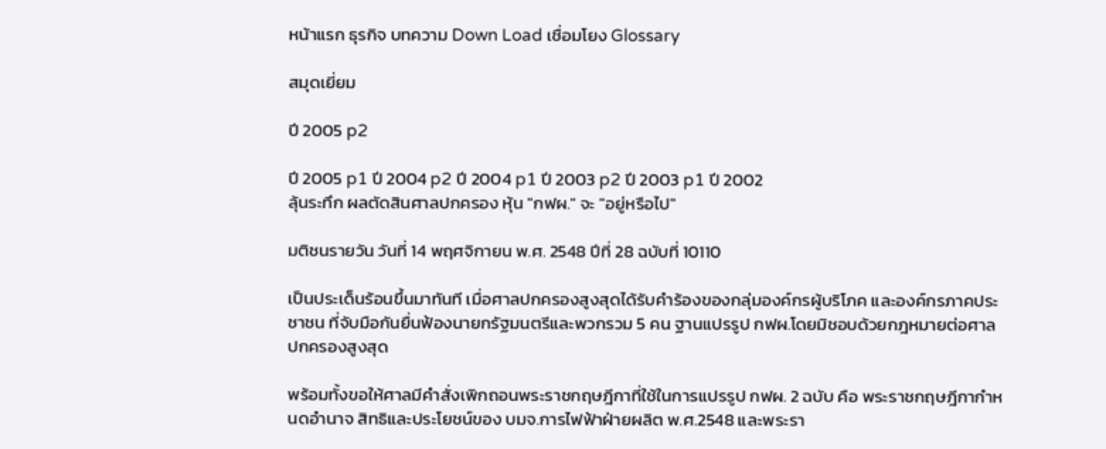หน้าแรก ธุรกิจ บทความ Down Load เชื่อมโยง Glossary

สมุดเยี่ยม

ปี 2005 p2

ปี 2005 p1 ปี 2004 p2 ปี 2004 p1 ปี 2003 p2 ปี 2003 p1 ปี 2002
ลุ้นระทึก ผลตัดสินศาลปกครอง หุ้น "กฟผ." จะ "อยู่หรือไป"

มติชนรายวัน วันที่ 14 พฤศจิกายน พ.ศ. 2548 ปีที่ 28 ฉบับที่ 10110

เป็นประเด็นร้อนขึ้นมาทันที เมื่อศาลปกครองสูงสุดได้รับคำร้องของกลุ่มองค์กรผู้บริโภค และองค์กรภาคประชาชน ที่จับมือกันยื่นฟ้องนายกรัฐมนตรีและพวกรวม 5 คน ฐานแปรรูป กฟผ.โดยมิชอบด้วยกฎหมายต่อศาลปกครองสูงสุด

พร้อมทั้งขอให้ศาลมีคำสั่งเพิกถอนพระราชกฤษฎีกาที่ใช้ในการแปรรูป กฟผ. 2 ฉบับ คือ พระราชกฤษฎีกากำหนดอำนาจ สิทธิและประโยชน์ของ บมจ.การไฟฟ้าฝ่ายผลิต พ.ศ.2548 และพระรา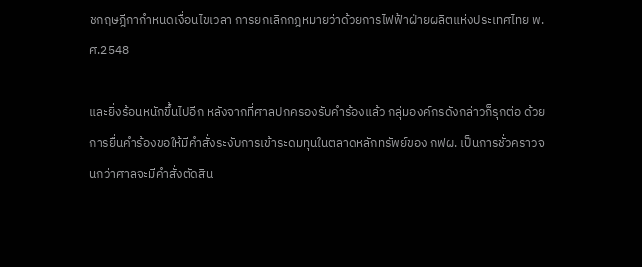ชกฤษฎีกากำหนดเงื่อนไขเวลา การยกเลิกกฎหมายว่าด้วยการไฟฟ้าฝ่ายผลิตแห่งประเทศไทย พ.ศ.2548

และยิ่งร้อนหนักขึ้นไปอีก หลังจากที่ศาลปกครองรับคำร้องแล้ว กลุ่มองค์กรดังกล่าวก็รุกต่อ ด้วยการยื่นคำร้องขอให้มีคำสั่งระงับการเข้าระดมทุนในตลาดหลักทรัพย์ของ กฟผ. เป็นการชั่วคราวจนกว่าศาลจะมีคำสั่งตัดสิน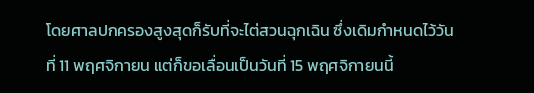โดยศาลปกครองสูงสุดก็รับที่จะไต่สวนฉุกเฉิน ซึ่งเดิมกำหนดไว้วันที่ 11 พฤศจิกายน แต่ก็ขอเลื่อนเป็นวันที่ 15 พฤศจิกายนนี้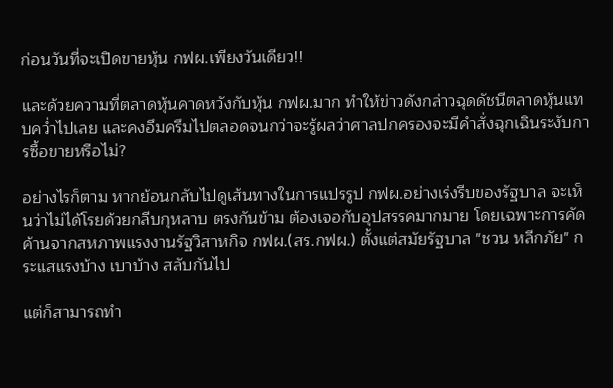ก่อนวันที่จะเปิดขายหุ้น กฟผ.เพียงวันเดียว!!

และด้วยความที่ตลาดหุ้นคาดหวังกับหุ้น กฟผ.มาก ทำให้ข่าวดังกล่าวฉุดดัชนีตลาดหุ้นแทบคว่ำไปเลย และคงอึมครึมไปตลอดจนกว่าจะรู้ผลว่าศาลปกครองจะมีคำสั่งฉุกเฉินระงับการซื้อขายหรือไม่?

อย่างไรก็ตาม หากย้อนกลับไปดูเส้นทางในการแปรรูป กฟผ.อย่างเร่งรีบของรัฐบาล จะเห็นว่าไม่ได้โรยด้วยกลีบกุหลาบ ตรงกันข้าม ต้องเจอกับอุปสรรคมากมาย โดยเฉพาะการคัดค้านจากสหภาพแรงงานรัฐวิสาหกิจ กฟผ.(สร.กฟผ.) ตั้งแต่สมัยรัฐบาล "ชวน หลีกภัย" กระแสแรงบ้าง เบาบ้าง สลับกันไป

แต่ก็สามารถทำ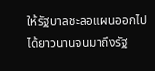ให้รัฐบาลชะลอแผนออกไปได้ยาวนานจนมาถึงรัฐ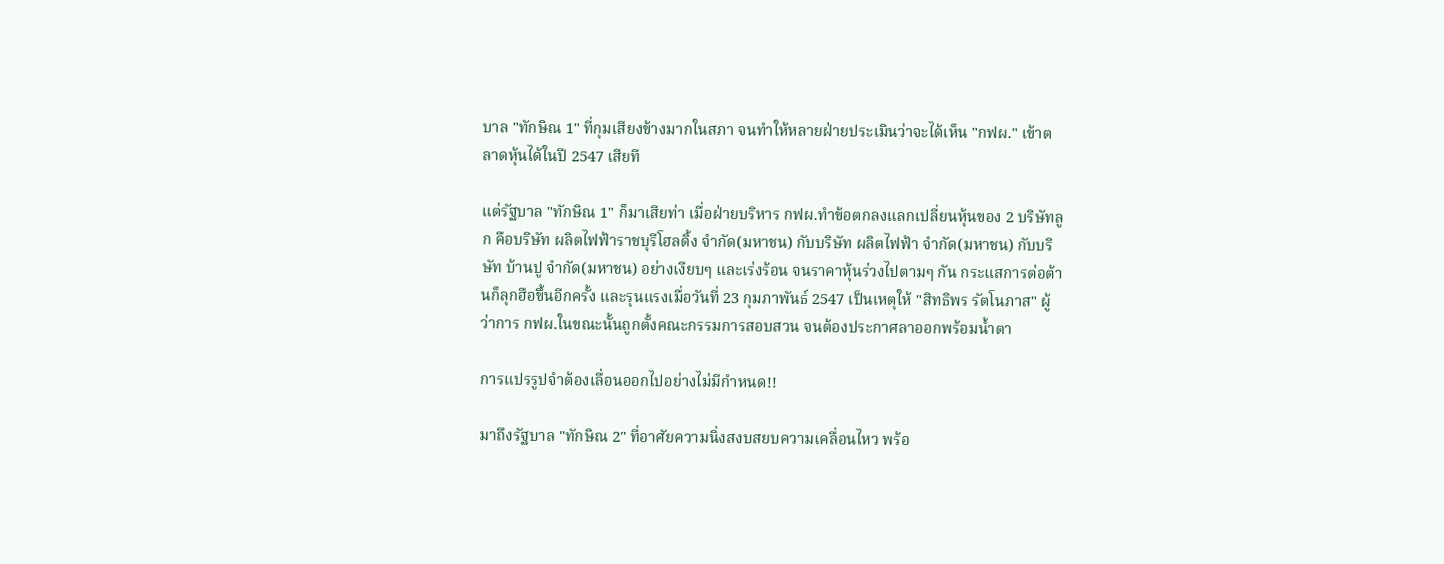บาล "ทักษิณ 1" ที่กุมเสียงข้างมากในสภา จนทำให้หลายฝ่ายประเมินว่าจะได้เห็น "กฟผ." เข้าตลาดหุ้นได้ในปี 2547 เสียที

แต่รัฐบาล "ทักษิณ 1" ก็มาเสียท่า เมื่อฝ่ายบริหาร กฟผ.ทำข้อตกลงแลกเปลี่ยนหุ้นของ 2 บริษัทลูก คือบริษัท ผลิตไฟฟ้าราชบุรีโฮลดิ้ง จำกัด(มหาชน) กับบริษัท ผลิตไฟฟ้า จำกัด(มหาชน) กับบริษัท บ้านปู จำกัด(มหาชน) อย่างเงียบๆ และเร่งร้อน จนราคาหุ้นร่วงไปตามๆ กัน กระแสการต่อต้านก็ลุกฮือขึ้นอีกครั้ง และรุนแรงเมื่อวันที่ 23 กุมภาพันธ์ 2547 เป็นเหตุให้ "สิทธิพร รัตโนภาส" ผู้ว่าการ กฟผ.ในขณะนั้นถูกตั้งคณะกรรมการสอบสวน จนต้องประกาศลาออกพร้อมน้ำตา

การแปรรูปจำต้องเลื่อนออกไปอย่างไม่มีกำหนด!!

มาถึงรัฐบาล "ทักษิณ 2" ที่อาศัยความนิ่งสงบสยบความเคลื่อนไหว พร้อ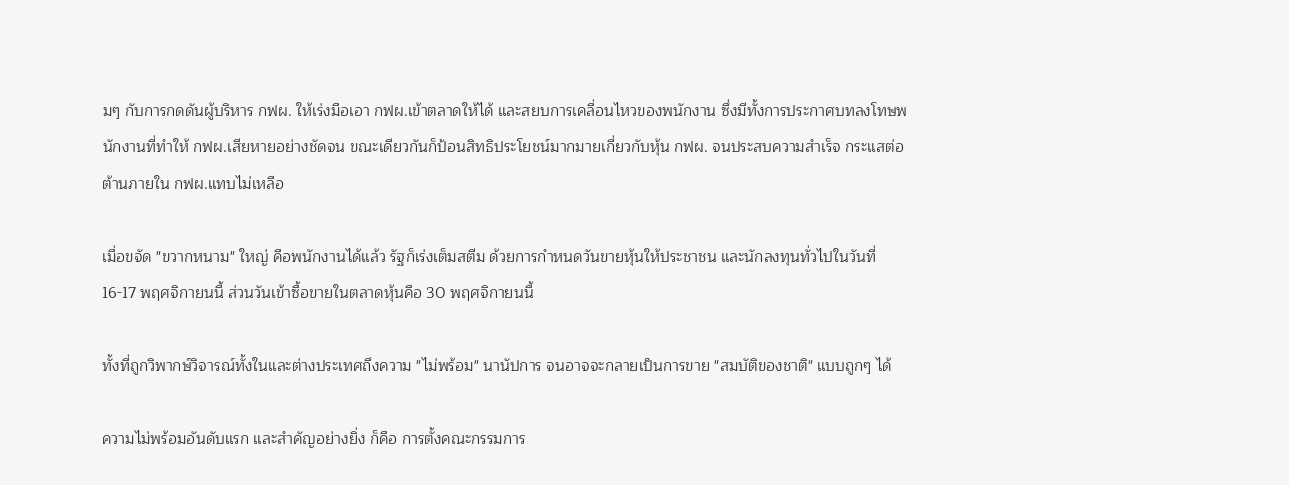มๆ กับการกดดันผู้บริหาร กฟผ. ให้เร่งมือเอา กฟผ.เข้าตลาดให้ได้ และสยบการเคลื่อนไหวของพนักงาน ซึ่งมีทั้งการประกาศบทลงโทษพนักงานที่ทำให้ กฟผ.เสียหายอย่างชัดจน ขณะเดียวกันก็ป้อนสิทธิประโยชน์มากมายเกี่ยวกับหุ้น กฟผ. จนประสบความสำเร็จ กระแสต่อต้านภายใน กฟผ.แทบไม่เหลือ

เมื่อขจัด "ขวากหนาม" ใหญ่ คือพนักงานได้แล้ว รัฐก็เร่งเต็มสตีม ด้วยการกำหนดวันขายหุ้นให้ประชาชน และนักลงทุนทั่วไปในวันที่ 16-17 พฤศจิกายนนี้ ส่วนวันเข้าซื้อขายในตลาดหุ้นคือ 30 พฤศจิกายนนี้

ทั้งที่ถูกวิพากษ์วิจารณ์ทั้งในและต่างประเทศถึงความ "ไม่พร้อม" นานัปการ จนอาจจะกลายเป็นการขาย "สมบัติของชาติ" แบบถูกๆ ได้

ความไม่พร้อมอันดับแรก และสำคัญอย่างยิ่ง ก็คือ การตั้งคณะกรรมการ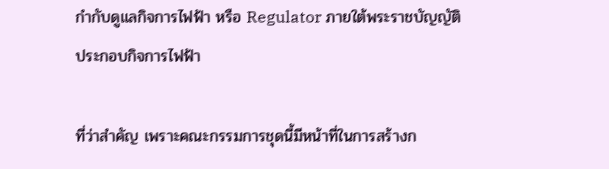กำกับดูแลกิจการไฟฟ้า หรือ Regulator ภายใต้พระราชบัญญัติประกอบกิจการไฟฟ้า

ที่ว่าสำคัญ เพราะคณะกรรมการชุดนี้มีหน้าที่ในการสร้างก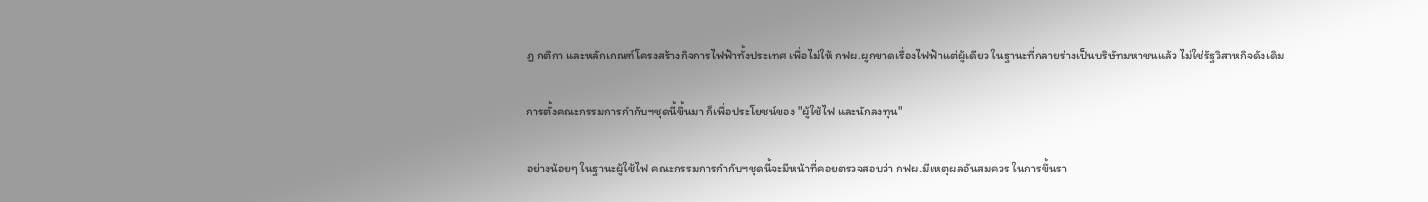ฎ กติกา และหลักเกณฑ์โครงสร้างกิจการไฟฟ้าทั้งประเทศ เพื่อไม่ให้ กฟผ.ผูกขาดเรื่องไฟฟ้าแต่ผู้เดียว ในฐานะที่กลายร่างเป็นบริษัทมหาชนแล้ว ไม่ใช่รัฐวิสาหกิจดังเดิม

การตั้งคณะกรรมการกำกับฯชุดนี้ขึ้นมา ก็เพื่อประโยชน์ของ "ผู้ใช้ไฟ และนักลงทุน"

อย่างน้อยๆ ในฐานะผู้ใช้ไฟ คณะกรรมการกำกับฯชุดนี้จะมีหน้าที่คอยตรวจสอบว่า กฟผ.มีเหตุผลอันสมควร ในการขึ้นรา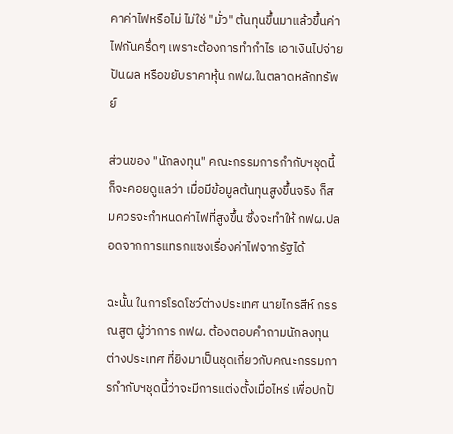คาค่าไฟหรือไม่ ไม่ใช่ "มั่ว" ต้นทุนขึ้นมาแล้วขึ้นค่าไฟกันครึ่ดๆ เพราะต้องการทำกำไร เอาเงินไปจ่ายปันผล หรือขยับราคาหุ้น กฟผ.ในตลาดหลักทรัพย์

ส่วนของ "นักลงทุน" คณะกรรมการกำกับฯชุดนี้ ก็จะคอยดูแลว่า เมื่อมีข้อมูลต้นทุนสูงขึ้นจริง ก็สมควรจะกำหนดค่าไฟที่สูงขึ้น ซึ่งจะทำให้ กฟผ.ปลอดจากการแทรกแซงเรื่องค่าไฟจากรัฐได้

ฉะนั้น ในการโรดโชว์ต่างประเทศ นายไกรสีห์ กรรณสูต ผู้ว่าการ กฟผ. ต้องตอบคำถามนักลงทุนต่างประเทศ ที่ยิงมาเป็นชุดเกี่ยวกับคณะกรรมการกำกับฯชุดนี้ว่าจะมีการแต่งตั้งเมื่อไหร่ เพื่อปกป้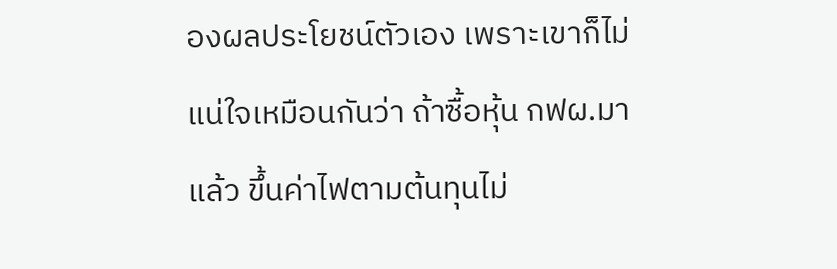องผลประโยชน์ตัวเอง เพราะเขาก็ไม่แน่ใจเหมือนกันว่า ถ้าซื้อหุ้น กฟผ.มาแล้ว ขึ้นค่าไฟตามต้นทุนไม่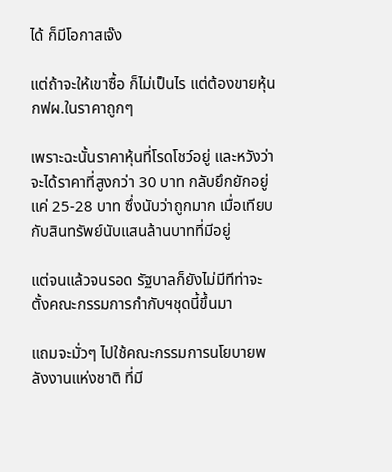ได้ ก็มีโอกาสเจ๊ง

แต่ถ้าจะให้เขาซื้อ ก็ไม่เป็นไร แต่ต้องขายหุ้น กฟผ.ในราคาถูกๆ

เพราะฉะนั้นราคาหุ้นที่โรดโชว์อยู่ และหวังว่าจะได้ราคาที่สูงกว่า 30 บาท กลับยึกยักอยู่แค่ 25-28 บาท ซึ่งนับว่าถูกมาก เมื่อเทียบกับสินทรัพย์นับแสนล้านบาทที่มีอยู่

แต่จนแล้วจนรอด รัฐบาลก็ยังไม่มีทีท่าจะตั้งคณะกรรมการกำกับฯชุดนี้ขึ้นมา

แถมจะมั่วๆ ไปใช้คณะกรรมการนโยบายพลังงานแห่งชาติ ที่มี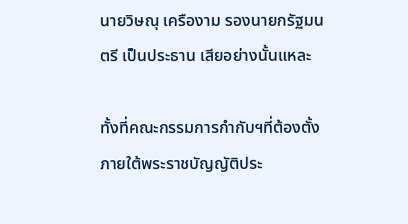นายวิษณุ เครืองาม รองนายกรัฐมนตรี เป็นประธาน เสียอย่างนั้นแหละ

ทั้งที่คณะกรรมการกำกับฯที่ต้องตั้งภายใต้พระราชบัญญัติประ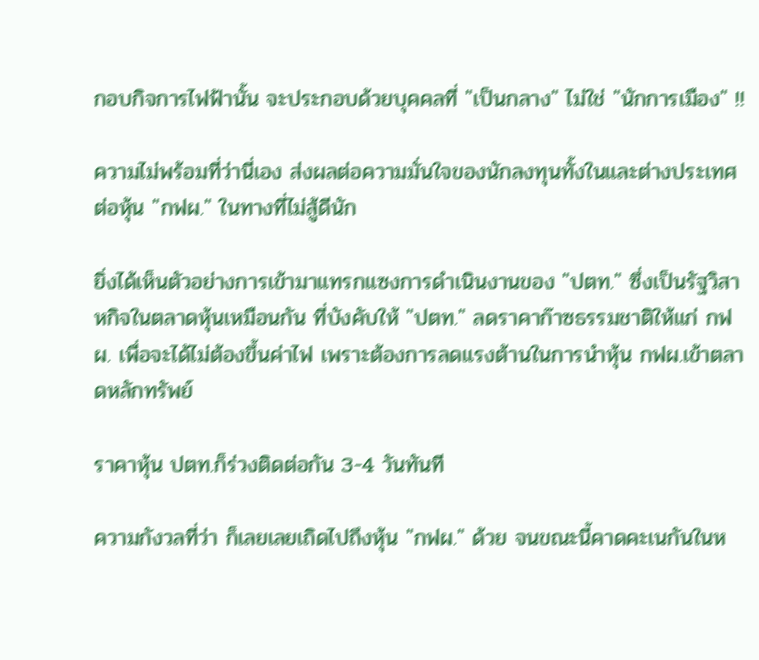กอบกิจการไฟฟ้านั้น จะประกอบด้วยบุคคลที่ "เป็นกลาง" ไม่ใช่ "นักการเมือง" !!

ความไม่พร้อมที่ว่านี่เอง ส่งผลต่อความมั่นใจของนักลงทุนทั้งในและต่างประเทศต่อหุ้น "กฟผ." ในทางที่ไม่สู้ดีนัก

ยิ่งได้เห็นตัวอย่างการเข้ามาแทรกแซงการดำเนินงานของ "ปตท." ซึ่งเป็นรัฐวิสาหกิจในตลาดหุ้นเหมือนกัน ที่บังคับให้ "ปตท." ลดราคาก๊าซธรรมชาติให้แก่ กฟผ. เพื่อจะได้ไม่ต้องขึ้นค่าไฟ เพราะต้องการลดแรงต้านในการนำหุ้น กฟผ.เข้าตลาดหลักทรัพย์

ราคาหุ้น ปตท.ก็ร่วงติดต่อกัน 3-4 วันทันที

ความกังวลที่ว่า ก็เลยเลยเถิดไปถึงหุ้น "กฟผ." ด้วย จนขณะนี้คาดคะเนกันในห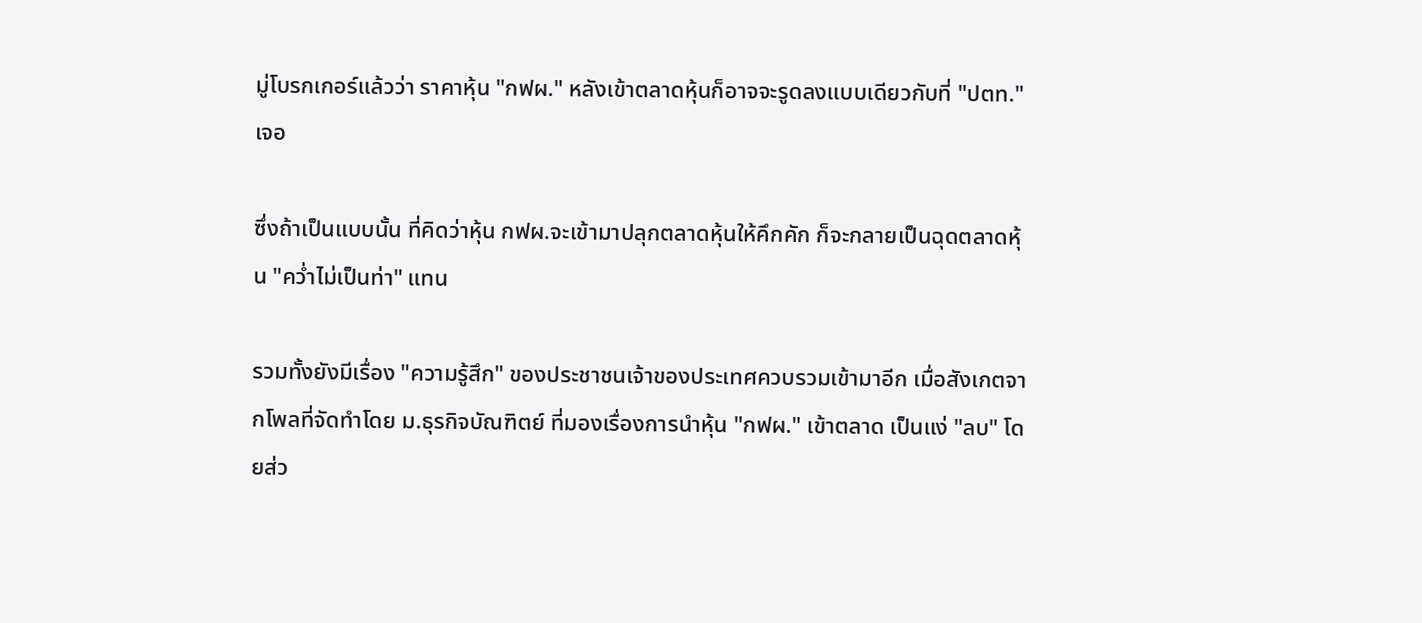มู่โบรกเกอร์แล้วว่า ราคาหุ้น "กฟผ." หลังเข้าตลาดหุ้นก็อาจจะรูดลงแบบเดียวกับที่ "ปตท." เจอ

ซึ่งถ้าเป็นแบบนั้น ที่คิดว่าหุ้น กฟผ.จะเข้ามาปลุกตลาดหุ้นให้คึกคัก ก็จะกลายเป็นฉุดตลาดหุ้น "คว่ำไม่เป็นท่า" แทน

รวมทั้งยังมีเรื่อง "ความรู้สึก" ของประชาชนเจ้าของประเทศควบรวมเข้ามาอีก เมื่อสังเกตจากโพลที่จัดทำโดย ม.ธุรกิจบัณฑิตย์ ที่มองเรื่องการนำหุ้น "กฟผ." เข้าตลาด เป็นแง่ "ลบ" โดยส่ว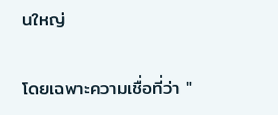นใหญ่

โดยเฉพาะความเชื่อที่ว่า "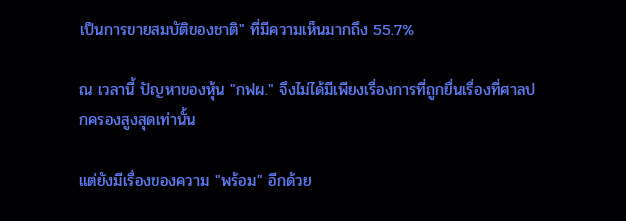เป็นการขายสมบัติของชาติ" ที่มีความเห็นมากถึง 55.7%

ณ เวลานี้ ปัญหาของหุ้น "กฟผ." จึงไม่ได้มีเพียงเรื่องการที่ถูกยื่นเรื่องที่ศาลปกครองสูงสุดเท่านั้น

แต่ยังมีเรื่องของความ "พร้อม" อีกด้วย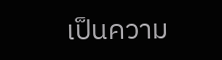เป็นความ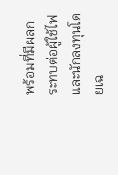พร้อมที่มีผลกระทบต่อผู้ใช้ไฟและนักลงทุนโดยเฉ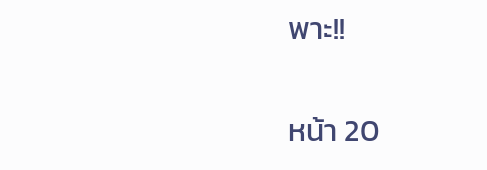พาะ!!

หน้า 20